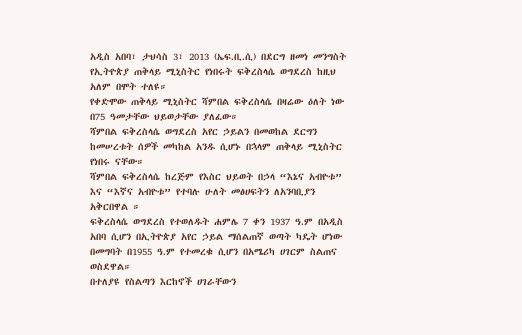አዲስ አበባ፣ ታህሳስ 3፣ 2013 (ኤፍ.ቢ.ሲ) በደርግ ዘመነ መንግስት የኢትዮጵያ ጠቅላይ ሚኒስትር የነበሩት ፍቅረስላሴ ወግደረስ ከዚህ አለም በሞት ተለዩ።
የቀድሞው ጠቅላይ ሚኒስትር ሻምበል ፍቅረስላሴ በዛሬው ዕለት ነው በ75 ዓመታቸው ህይወታቸው ያለፈው።
ሻምበል ፍቅረስላሴ ወግደረስ አየር ኃይልን በመወከል ደርግን ከመሠረቱት ሰዎች መካከል አንዱ ሲሆኑ በኋላም ጠቅላይ ሚኒስትር የነበሩ ናቸው።
ሻምበል ፍቅረስላሴ ከረጅም የእስር ህይወት በኃላ “እኔና አብዮቱ” እና “እኛና አብዮቱ” የተባሉ ሁለት መፅሀፍትን ለአንባቢያን አቅርበዋል ።
ፍቅረስላሴ ወግደረስ የተወለዱት ሐምሌ 7 ቀን 1937 ዓ.ም በአዲስ አበባ ሲሆን በኢትዮጵያ አየር ኃይል ማሰልጠኛ ወጣት ካዴት ሆነው በመግባት በ1955 ዓ.ም የተመረቁ ሲሆን በአሜሪካ ሀገርም ስልጠና ወስደዋል።
በተለያዩ የስልጣን እርከኖች ሀገራቸውን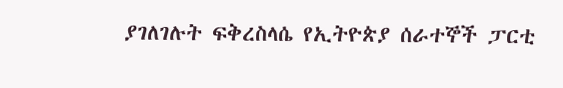ያገለገሉት ፍቅረስላሴ የኢትዮጵያ ሰራተኞች ፓርቲ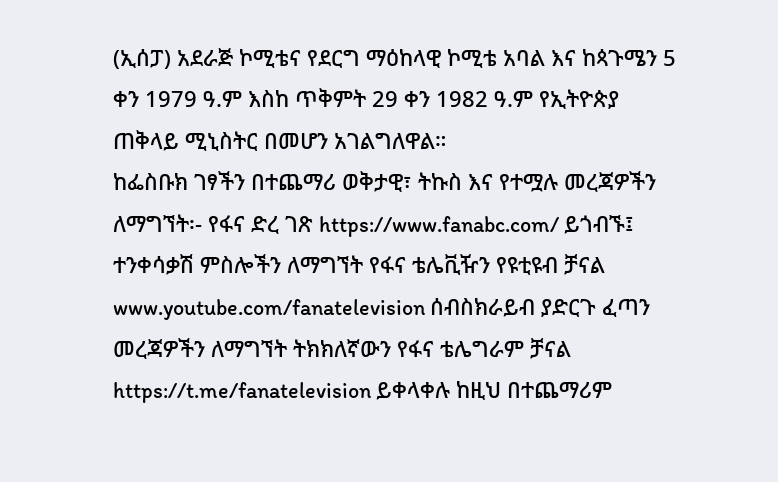(ኢሰፓ) አደራጅ ኮሚቴና የደርግ ማዕከላዊ ኮሚቴ አባል እና ከጳጉሜን 5 ቀን 1979 ዓ.ም እስከ ጥቅምት 29 ቀን 1982 ዓ.ም የኢትዮጵያ ጠቅላይ ሚኒስትር በመሆን አገልግለዋል።
ከፌስቡክ ገፃችን በተጨማሪ ወቅታዊ፣ ትኩስ እና የተሟሉ መረጃዎችን ለማግኘት፡- የፋና ድረ ገጽ https://www.fanabc.com/ ይጎብኙ፤ ተንቀሳቃሽ ምስሎችን ለማግኘት የፋና ቴሌቪዥን የዩቲዩብ ቻናል www.youtube.com/fanatelevision ሰብስክራይብ ያድርጉ ፈጣን መረጃዎችን ለማግኘት ትክክለኛውን የፋና ቴሌግራም ቻናል https://t.me/fanatelevision ይቀላቀሉ ከዚህ በተጨማሪም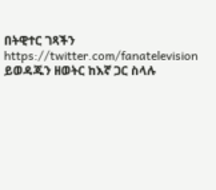በትዊተር ገጻችን https://twitter.com/fanatelevision ይወዳጁን ዘወትር ከእኛ ጋር ስላሉ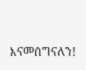እናመሰግናለን!